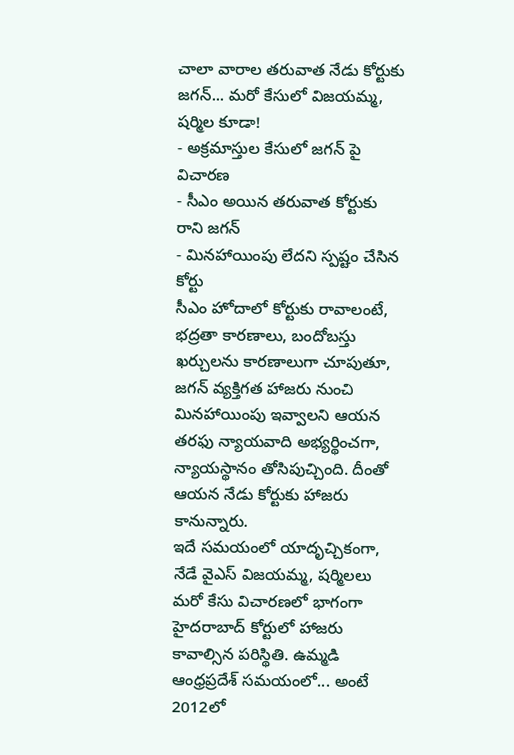చాలా వారాల తరువాత నేడు కోర్టుకు జగన్... మరో కేసులో విజయమ్మ, షర్మిల కూడా!
- అక్రమాస్తుల కేసులో జగన్ పై విచారణ
- సీఎం అయిన తరువాత కోర్టుకు రాని జగన్
- మినహాయింపు లేదని స్పష్టం చేసిన కోర్టు
సీఎం హోదాలో కోర్టుకు రావాలంటే, భద్రతా కారణాలు, బందోబస్తు ఖర్చులను కారణాలుగా చూపుతూ, జగన్ వ్యక్తిగత హాజరు నుంచి మినహాయింపు ఇవ్వాలని ఆయన తరఫు న్యాయవాది అభ్యర్థించగా, న్యాయస్థానం తోసిపుచ్చింది. దీంతో ఆయన నేడు కోర్టుకు హాజరు కానున్నారు.
ఇదే సమయంలో యాదృచ్చికంగా, నేడే వైఎస్ విజయమ్మ, షర్మిలలు మరో కేసు విచారణలో భాగంగా హైదరాబాద్ కోర్టులో హాజరు కావాల్సిన పరిస్థితి. ఉమ్మడి ఆంధ్రప్రదేశ్ సమయంలో... అంటే 2012లో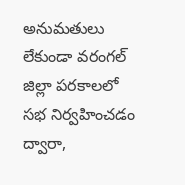అనుమతులు లేకుండా వరంగల్ జిల్లా పరకాలలో సభ నిర్వహించడం ద్వారా,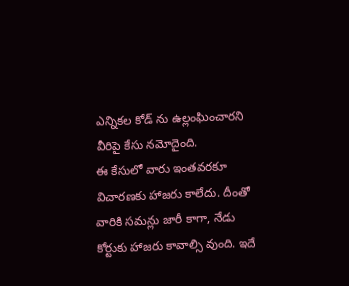ఎన్నికల కోడ్ ను ఉల్లంఘించారని వీరిపై కేసు నమోదైంది.
ఈ కేసులో వారు ఇంతవరకూ విచారణకు హాజరు కాలేదు. దీంతో వారికి సమన్లు జారీ కాగా, నేడు కోర్టుకు హాజరు కావాల్సి వుంది. ఇదే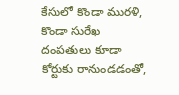కేసులో కొండా మురళి, కొండా సురేఖ దంపతులు కూడా కోర్టుకు రానుండడంతో,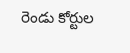రెండు కోర్టుల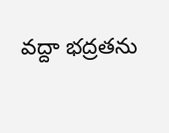వద్దా భద్రతను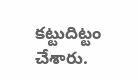కట్టుదిట్టం చేశారు.